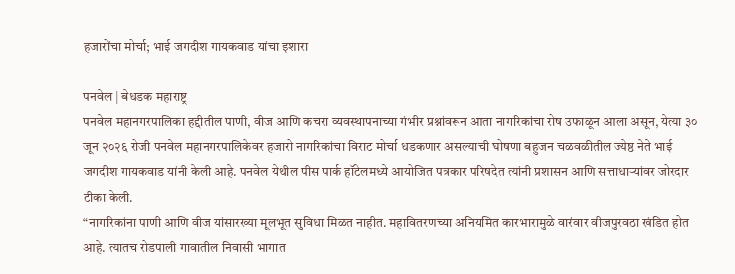हजारोंचा मोर्चा; भाई जगदीश गायकवाड यांचा इशारा

पनवेल | बेधडक महाराष्ट्र
पनवेल महानगरपालिका हद्दीतील पाणी, वीज आणि कचरा व्यवस्थापनाच्या गंभीर प्रश्नांवरून आता नागरिकांचा रोष उफाळून आला असून, येत्या ३० जून २०२६ रोजी पनवेल महानगरपालिकेवर हजारो नागरिकांचा विराट मोर्चा धडकणार असल्याची घोषणा बहुजन चळवळीतील ज्येष्ठ नेते भाई जगदीश गायकवाड यांनी केली आहे. पनवेल येथील पीस पार्क हॉटेलमध्ये आयोजित पत्रकार परिषदेत त्यांनी प्रशासन आणि सत्ताधाऱ्यांवर जोरदार टीका केली.
“नागरिकांना पाणी आणि वीज यांसारख्या मूलभूत सुविधा मिळत नाहीत. महावितरणच्या अनियमित कारभारामुळे वारंवार वीजपुरवठा खंडित होत आहे. त्यातच रोडपाली गावातील निवासी भागात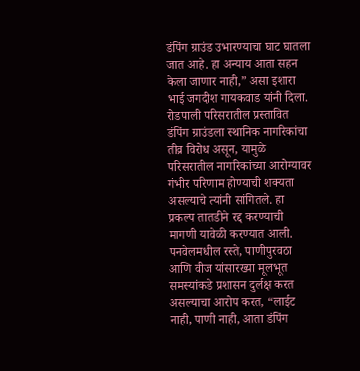डंपिंग ग्राउंड उभारण्याचा घाट घातला जात आहे. हा अन्याय आता सहन केला जाणार नाही,” असा इशारा भाई जगदीश गायकवाड यांनी दिला.
रोडपाली परिसरातील प्रस्तावित डंपिंग ग्राउंडला स्थानिक नागरिकांचा तीव्र विरोध असून, यामुळे परिसरातील नागरिकांच्या आरोग्यावर गंभीर परिणाम होण्याची शक्यता असल्याचे त्यांनी सांगितले. हा प्रकल्प तातडीने रद्द करण्याची मागणी यावेळी करण्यात आली.
पनवेलमधील रस्ते, पाणीपुरवठा आणि वीज यांसारख्या मूलभूत समस्यांकडे प्रशासन दुर्लक्ष करत असल्याचा आरोप करत, “लाईट नाही, पाणी नाही, आता डंपिंग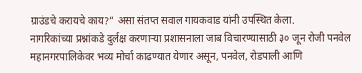ग्राउंडचे करायचे काय?” असा संतप्त सवाल गायकवाड यांनी उपस्थित केला.
नागरिकांच्या प्रश्नांकडे दुर्लक्ष करणाऱ्या प्रशासनाला जाब विचारण्यासाठी ३० जून रोजी पनवेल महानगरपालिकेवर भव्य मोर्चा काढण्यात येणार असून, पनवेल, रोडपाली आणि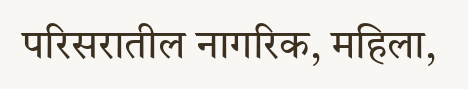परिसरातील नागरिक, महिला,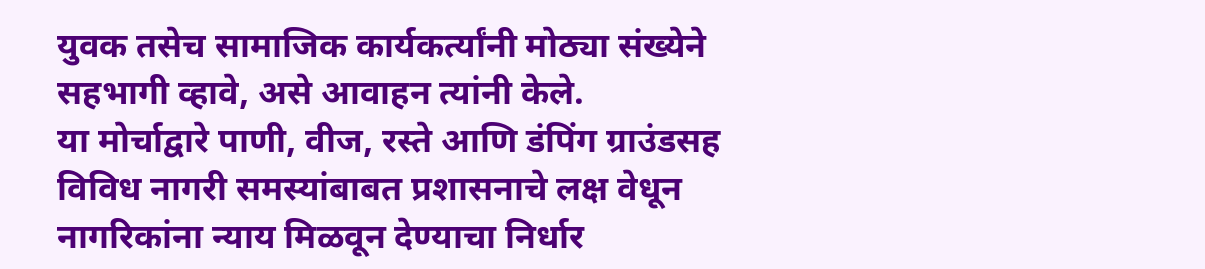युवक तसेच सामाजिक कार्यकर्त्यांनी मोठ्या संख्येने सहभागी व्हावे, असे आवाहन त्यांनी केले.
या मोर्चाद्वारे पाणी, वीज, रस्ते आणि डंपिंग ग्राउंडसह विविध नागरी समस्यांबाबत प्रशासनाचे लक्ष वेधून नागरिकांना न्याय मिळवून देण्याचा निर्धार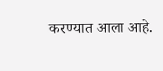करण्यात आला आहे.